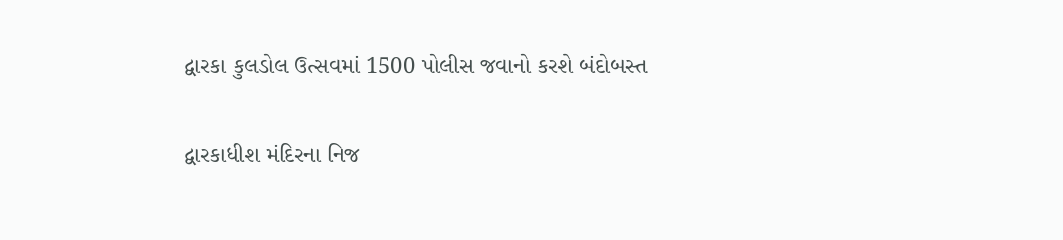દ્વારકા કુલડોલ ઉત્સવમાં 1500 પોલીસ જવાનો કરશે બંદોબસ્ત

દ્વારકાધીશ મંદિરના નિજ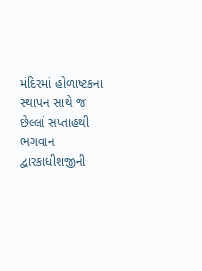મંદિરમાં હોળાષ્ટકના સ્થાપન સાથે જ છેલ્લાં સપ્તાહથી ભગવાન દ્વારકાધીશજીની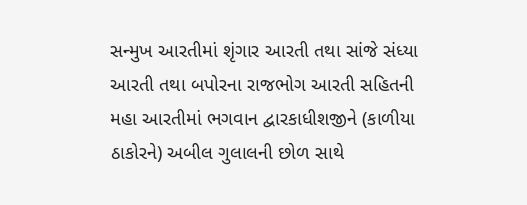સન્મુખ આરતીમાં શૃંગાર આરતી તથા સાંજે સંધ્યા આરતી તથા બપોરના રાજભોગ આરતી સહિતની મહા આરતીમાં ભગવાન દ્વારકાધીશજીને (કાળીયા ઠાકોરને) અબીલ ગુલાલની છોળ સાથે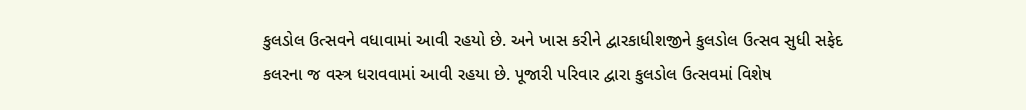કુલડોલ ઉત્સવને વધાવામાં આવી રહયો છે. અને ખાસ કરીને દ્વારકાધીશજીને કુલડોલ ઉત્સવ સુધી સફેદ કલરના જ વસ્ત્ર ધરાવવામાં આવી રહયા છે. પૂજારી પરિવાર દ્વારા કુલડોલ ઉત્સવમાં વિશેષ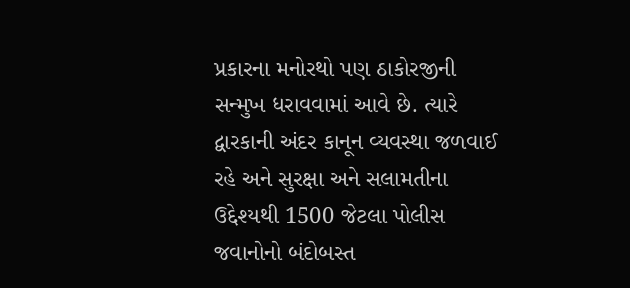પ્રકારના મનોરથો પણ ઠાકોરજીની સન્મુખ ધરાવવામાં આવે છે. ત્યારે દ્વારકાની અંદર કાનૂન વ્યવસ્થા જળવાઈ રહે અને સુરક્ષા અને સલામતીના ઉદ્દેશ્યથી 1500 જેટલા પોલીસ જવાનોનો બંદોબસ્ત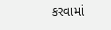કરવામાં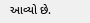આવ્યો છે.